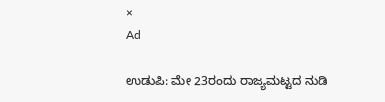×
Ad

ಉಡುಪಿ: ಮೇ 23ರಂದು ರಾಜ್ಯಮಟ್ಟದ ನುಡಿ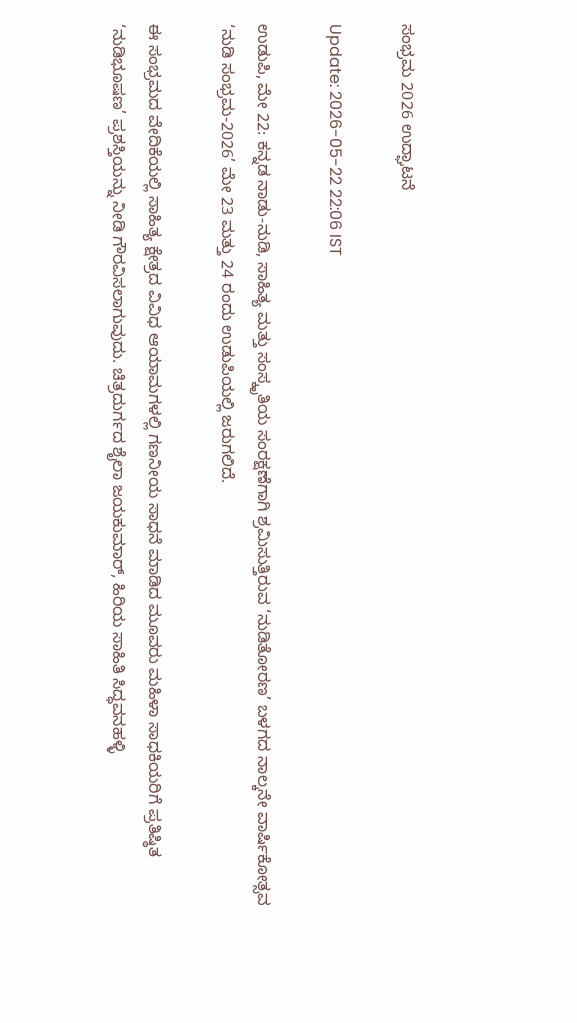ಸಂಭ್ರಮ 2026 ಉದ್ಘಾಟನೆ

Update: 2026-05-22 22:06 IST

ಉಡುಪಿ, ಮೇ 22: ಕನ್ನಡ ನಾಡು-ನುಡಿ, ಸಾಹಿತ್ಯ ಮತ್ತು ಸಂಸ್ಕೃತಿಯ ಸಂರಕ್ಷಣೆಗಾಗಿ ಶ್ರಮಿಸುತ್ತಿರುವ ‘ನುಡಿತೋರಣ’ ಬಳಗದ ನಾಲ್ಕನೇ ವಾರ್ಷಿಕೋತ್ಸವ ‘ನುಡಿ ಸಂಭ್ರಮ-2026’ ಮೇ 23 ಮತ್ತು 24 ರಂದು ಉಡುಪಿಯಲ್ಲಿ ಜರುಗಲಿದೆ.

ಈ ಸಂಭ್ರಮದ ವೇದಿಕೆಯಲ್ಲಿ ಸಾಹಿತ್ಯ ಕ್ಷೇತ್ರದ ವಿವಿಧ ಆಯಾಮಗಳಲ್ಲಿ ಗಣನೀಯ ಸಾಧನೆ ಮಾಡಿದ ಮೂವರು ಮಹಿಳಾ ಸಾಧಕಿಯರಿಗೆ ಪ್ರತಿಷ್ಠಿತ ‘ನುಡಿಭೂಷಣ’ ಪ್ರಶಸ್ತಿಯನ್ನು ನೀಡಿ ಗೌರವಿಸಲಾಗುವುದು. ಚಿತ್ರದುರ್ಗದ ಶೈಲಾ ಜಯಕುಮಾರ್, ಹಿರಿಯ ಸಾಹಿತಿ ಸಿದ್ಧವನಹಳ್ಳಿ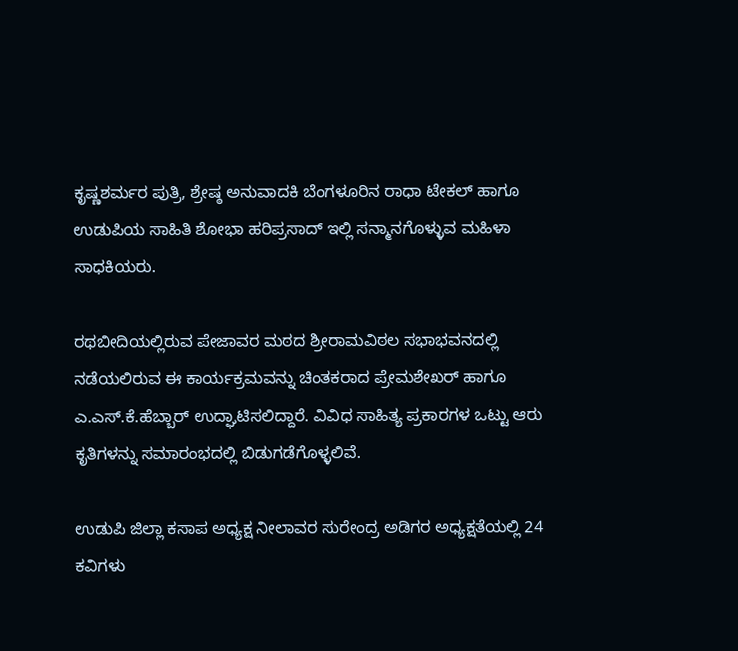ಕೃಷ್ಣಶರ್ಮರ ಪುತ್ರಿ, ಶ್ರೇಷ್ಠ ಅನುವಾದಕಿ ಬೆಂಗಳೂರಿನ ರಾಧಾ ಟೇಕಲ್ ಹಾಗೂ ಉಡುಪಿಯ ಸಾಹಿತಿ ಶೋಭಾ ಹರಿಪ್ರಸಾದ್ ಇಲ್ಲಿ ಸನ್ಮಾನಗೊಳ್ಳುವ ಮಹಿಳಾ ಸಾಧಕಿಯರು.

ರಥಬೀದಿಯಲ್ಲಿರುವ ಪೇಜಾವರ ಮಠದ ಶ್ರೀರಾಮವಿಠಲ ಸಭಾಭವನದಲ್ಲಿ ನಡೆಯಲಿರುವ ಈ ಕಾರ್ಯಕ್ರಮವನ್ನು ಚಿಂತಕರಾದ ಪ್ರೇಮಶೇಖರ್ ಹಾಗೂ ಎ.ಎಸ್.ಕೆ.ಹೆಬ್ಬಾರ್ ಉದ್ಘಾಟಿಸಲಿದ್ದಾರೆ. ವಿವಿಧ ಸಾಹಿತ್ಯ ಪ್ರಕಾರಗಳ ಒಟ್ಟು ಆರು ಕೃತಿಗಳನ್ನು ಸಮಾರಂಭದಲ್ಲಿ ಬಿಡುಗಡೆಗೊಳ್ಳಲಿವೆ.

ಉಡುಪಿ ಜಿಲ್ಲಾ ಕಸಾಪ ಅಧ್ಯಕ್ಷ ನೀಲಾವರ ಸುರೇಂದ್ರ ಅಡಿಗರ ಅಧ್ಯಕ್ಷತೆಯಲ್ಲಿ 24 ಕವಿಗಳು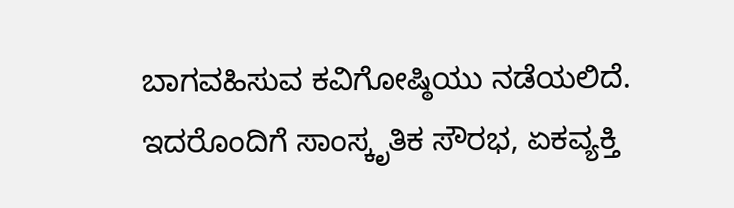ಬಾಗವಹಿಸುವ ಕವಿಗೋಷ್ಠಿಯು ನಡೆಯಲಿದೆ. ಇದರೊಂದಿಗೆ ಸಾಂಸ್ಕೃತಿಕ ಸೌರಭ, ಏಕವ್ಯಕ್ತಿ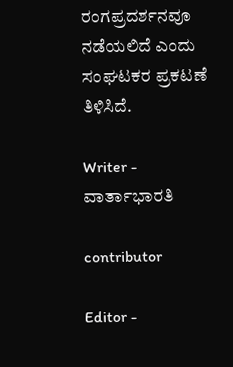ರಂಗಪ್ರದರ್ಶನವೂ ನಡೆಯಲಿದೆ ಎಂದು ಸಂಘಟಕರ ಪ್ರಕಟಣೆ ತಿಳಿಸಿದೆ.

Writer - ವಾರ್ತಾಭಾರತಿ

contributor

Editor -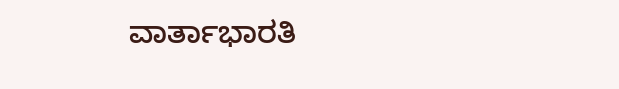ವಾರ್ತಾಭಾರತಿ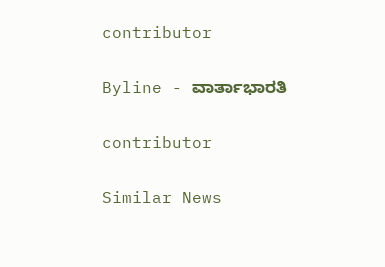contributor

Byline - ವಾರ್ತಾಭಾರತಿ

contributor

Similar News